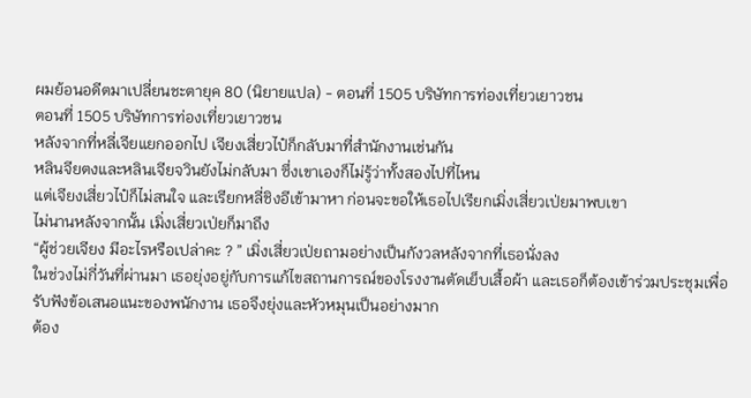ผมย้อนอดีตมาเปลี่ยนชะตายุค 80 (นิยายแปล) - ตอนที่ 1505 บริษัทการท่องเที่ยวเยาวชน
ตอนที่ 1505 บริษัทการท่องเที่ยวเยาวชน
หลังจากที่หลี่เจียแยกออกไป เจียงเสี่ยวไป๋ก็กลับมาที่สำนักงานเช่นกัน
หลินจียตงและหลินเจียจวินยังไม่กลับมา ซึ่งเขาเองก็ไม่รู้ว่าทั้งสองไปที่ไหน
แต่เจียงเสี่ยวไป๋ก็ไม่สนใจ และเรียกหลี่ชิงอีเข้ามาหา ก่อนจะขอให้เธอไปเรียกเมิ่งเสี่ยวเป่ยมาพบเขา
ไม่นานหลังจากนั้น เมิ่งเสี่ยวเป่ยก็มาถึง
“ผู้ช่วยเจียง มีอะไรหรือเปล่าคะ ? ” เมิ่งเสี่ยวเป่ยถามอย่างเป็นกังวลหลังจากที่เธอนั่งลง
ในช่วงไม่กี่วันที่ผ่านมา เธอยุ่งอยู่กับการแก้ไขสถานการณ์ของโรงงานตัดเย็บเสื้อผ้า และเธอก็ต้องเข้าร่วมประชุมเพื่อรับฟังข้อเสนอแนะของพนักงาน เธอจึงยุ่งและหัวหมุนเป็นอย่างมาก
ต้อง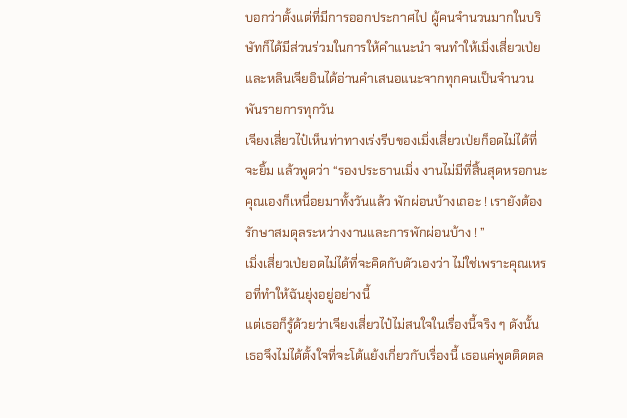บอกว่าตั้งแต่ที่มีการออกประกาศไป ผู้คนจำนวนมากในบริษัทก็ได้มีส่วนร่วมในการให้คำแนะนำ จนทำให้เมิ่งเสี่ยวเป่ยและหลินเจียอินได้อ่านคำเสนอแนะจากทุกคนเป็นจำนวนพันรายการทุกวัน
เจียงเสี่ยวไป๋เห็นท่าทางเร่งรีบของเมิ่งเสี่ยวเป่ยก็อดไม่ได้ที่จะยิ้ม แล้วพูดว่า “รองประธานเมิ่ง งานไม่มีที่สิ้นสุดหรอกนะ คุณเองก็เหนื่อยมาทั้งวันแล้ว พักผ่อนบ้างเถอะ ! เรายังต้องรักษาสมดุลระหว่างงานและการพักผ่อนบ้าง ! ”
เมิ่งเสี่ยวเป่ยอดไม่ได้ที่จะคิดกับตัวเองว่า ไม่ใช่เพราะคุณเหรอที่ทำให้ฉันยุ่งอยู่อย่างนี้
แต่เธอก็รู้ด้วยว่าเจียงเสี่ยวไป๋ไม่สนใจในเรื่องนี้จริง ๆ ดังนั้นเธอจึงไม่ได้ตั้งใจที่จะโต้แย้งเกี่ยวกับเรื่องนี้ เธอแค่พูดติดตล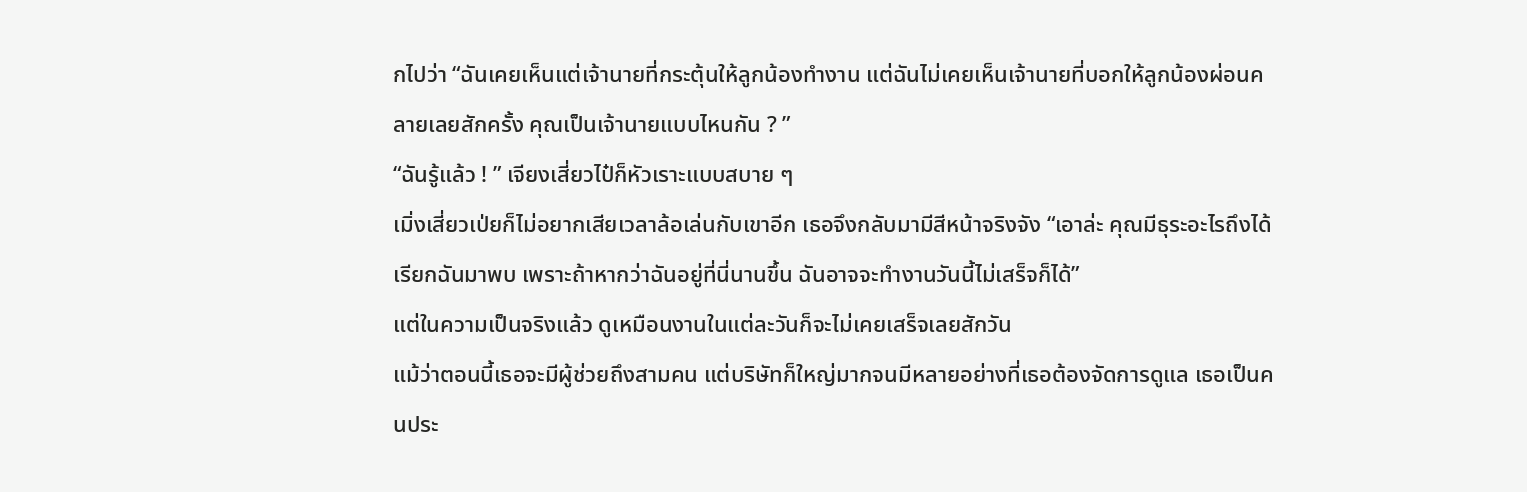กไปว่า “ฉันเคยเห็นแต่เจ้านายที่กระตุ้นให้ลูกน้องทำงาน แต่ฉันไม่เคยเห็นเจ้านายที่บอกให้ลูกน้องผ่อนคลายเลยสักครั้ง คุณเป็นเจ้านายแบบไหนกัน ? ”
“ฉันรู้แล้ว ! ” เจียงเสี่ยวไป๋ก็หัวเราะแบบสบาย ๆ
เมิ่งเสี่ยวเป่ยก็ไม่อยากเสียเวลาล้อเล่นกับเขาอีก เธอจึงกลับมามีสีหน้าจริงจัง “เอาล่ะ คุณมีธุระอะไรถึงได้เรียกฉันมาพบ เพราะถ้าหากว่าฉันอยู่ที่นี่นานขึ้น ฉันอาจจะทำงานวันนี้ไม่เสร็จก็ได้”
แต่ในความเป็นจริงแล้ว ดูเหมือนงานในแต่ละวันก็จะไม่เคยเสร็จเลยสักวัน
แม้ว่าตอนนี้เธอจะมีผู้ช่วยถึงสามคน แต่บริษัทก็ใหญ่มากจนมีหลายอย่างที่เธอต้องจัดการดูแล เธอเป็นคนประ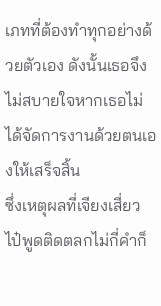เภทที่ต้องทำทุกอย่างด้วยตัวเอง ดังนั้นเธอจึงไม่สบายใจหากเธอไม่ได้จัดการงานด้วยตนเองให้เสร็จสิ้น
ซึ่งเหตุผลที่เจียงเสี่ยวไป๋พูดติดตลกไม่กี่คำก็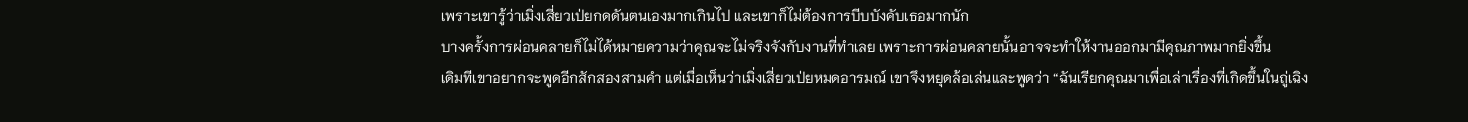เพราะเขารู้ว่าเมิ่งเสี่ยวเป่ยกดดันตนเองมากเกินไป และเขาก็ไม่ต้องการบีบบังคับเธอมากนัก
บางครั้งการผ่อนคลายก็ไม่ได้หมายความว่าคุณจะไม่จริงจังกับงานที่ทำเลย เพราะการผ่อนคลายนั้นอาจจะทำให้งานออกมามีคุณภาพมากยิ่งขึ้น
เดิมทีเขาอยากจะพูดอีกสักสองสามคำ แต่เมื่อเห็นว่าเมิ่งเสี่ยวเป่ยหมดอารมณ์ เขาจึงหยุดล้อเล่นและพูดว่า “ฉันเรียกคุณมาเพื่อเล่าเรื่องที่เกิดขึ้นในถู่เฉิง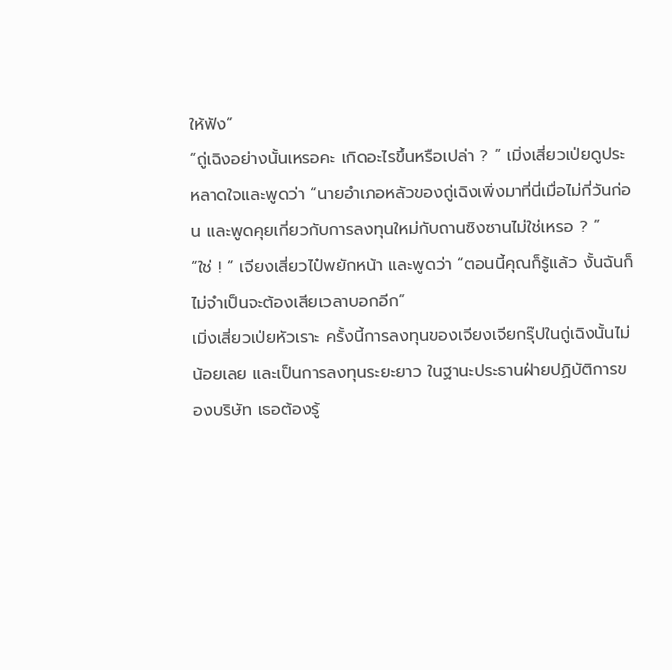ให้ฟัง”
“ถู่เฉิงอย่างนั้นเหรอคะ เกิดอะไรขึ้นหรือเปล่า ? ” เมิ่งเสี่ยวเป่ยดูประหลาดใจและพูดว่า “นายอำเภอหลัวของถู่เฉิงเพิ่งมาที่นี่เมื่อไม่กี่วันก่อน และพูดคุยเกี่ยวกับการลงทุนใหม่กับถานซิงซานไม่ใช่เหรอ ? ”
“ใช่ ! ” เจียงเสี่ยวไป๋พยักหน้า และพูดว่า “ตอนนี้คุณก็รู้แล้ว งั้นฉันก็ไม่จำเป็นจะต้องเสียเวลาบอกอีก”
เมิ่งเสี่ยวเป่ยหัวเราะ ครั้งนี้การลงทุนของเจียงเจียกรุ๊ปในถู่เฉิงนั้นไม่น้อยเลย และเป็นการลงทุนระยะยาว ในฐานะประธานฝ่ายปฏิบัติการของบริษัท เธอต้องรู้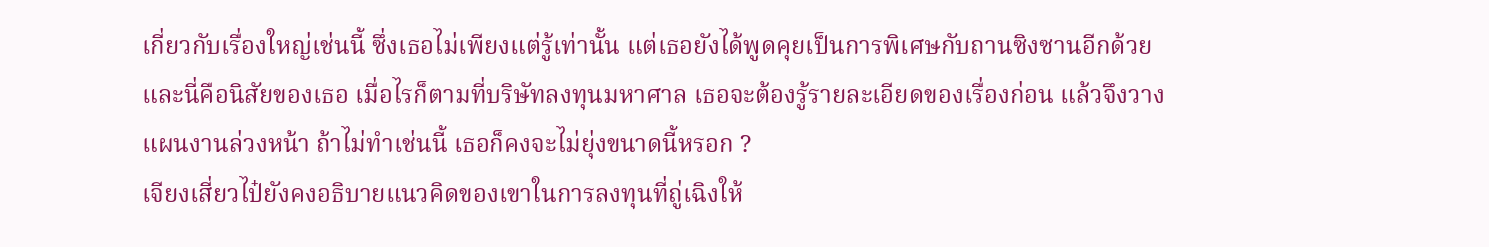เกี่ยวกับเรื่องใหญ่เช่นนี้ ซึ่งเธอไม่เพียงแต่รู้เท่านั้น แต่เธอยังได้พูดคุยเป็นการพิเศษกับถานซิงซานอีกด้วย และนี่คือนิสัยของเธอ เมื่อไรก็ตามที่บริษัทลงทุนมหาศาล เธอจะต้องรู้รายละเอียดของเรื่องก่อน แล้วจึงวางแผนงานล่วงหน้า ถ้าไม่ทำเช่นนี้ เธอก็คงจะไม่ยุ่งขนาดนี้หรอก ?
เจียงเสี่ยวไป๋ยังคงอธิบายแนวคิดของเขาในการลงทุนที่ถู่เฉิงให้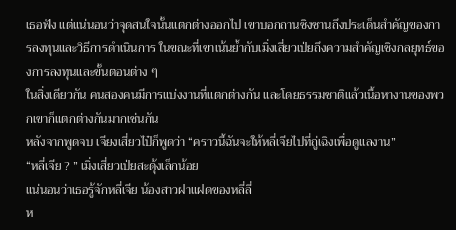เธอฟัง แต่แน่นอนว่าจุดสนใจนั้นแตกต่างออกไป เขาบอกถานซิงซานถึงประเด็นสำคัญของการลงทุนและวิธีการดำเนินการ ในขณะที่เขาเน้นย้ำกับเมิ่งเสี่ยวเป่ยถึงความสำคัญเชิงกลยุทธ์ของการลงทุนและขั้นตอนต่าง ๆ
ในสิ่งเดียวกัน คนสองคนมีการแบ่งงานที่แตกต่างกัน และโดยธรรมชาติแล้วเนื้อหางานของพวกเขาก็แตกต่างกันมากเช่นกัน
หลังจากพูดจบ เจียงเสี่ยวไป๋ก็พูดว่า “คราวนี้ฉันจะให้หลี่เจียไปที่ถู่เฉิงเพื่อดูแลงาน”
“หลี่เจีย ? ” เมิ่งเสี่ยวเป่ยสะดุ้งเล็กน้อย
แน่นอนว่าเธอรู้จักหลี่เจีย น้องสาวฝาแฝดของหลี่ลี่
ห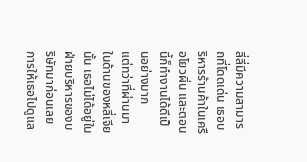ลี่ลี่มีความสามารถที่โดดเด่น เธอบริหารร้านค้าในเครือโยวผิ่น และตอนนี้ก็ทำงานได้ดีเป็นอย่างมาก
แต่ทว่าที่ผ่านมาในด้านของหลี่เจียนั้น เธอไม่ได้อยู่ในฝ่ายบริหารของบริษัทมาก่อนเลย การให้เธอไปดูแล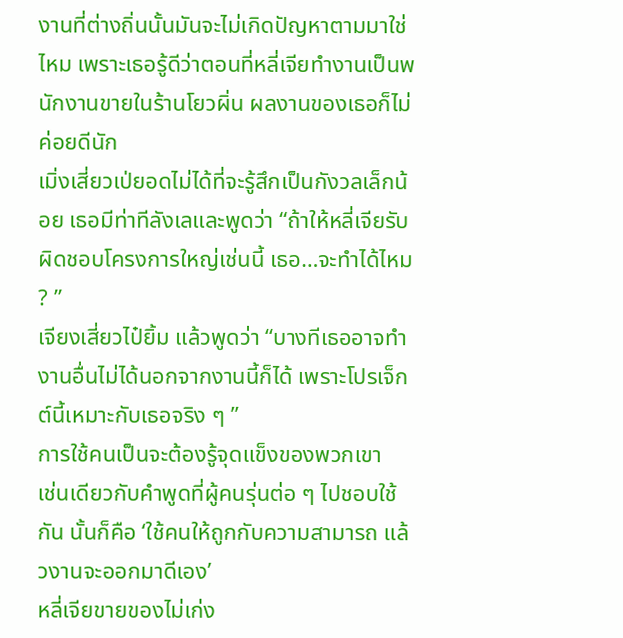งานที่ต่างถิ่นนั้นมันจะไม่เกิดปัญหาตามมาใช่ไหม เพราะเธอรู้ดีว่าตอนที่หลี่เจียทำงานเป็นพนักงานขายในร้านโยวผิ่น ผลงานของเธอก็ไม่ค่อยดีนัก
เมิ่งเสี่ยวเป่ยอดไม่ได้ที่จะรู้สึกเป็นกังวลเล็กน้อย เธอมีท่าทีลังเลและพูดว่า “ถ้าให้หลี่เจียรับผิดชอบโครงการใหญ่เช่นนี้ เธอ…จะทำได้ไหม ? ”
เจียงเสี่ยวไป๋ยิ้ม แล้วพูดว่า “บางทีเธออาจทำงานอื่นไม่ได้นอกจากงานนี้ก็ได้ เพราะโปรเจ็กต์นี้เหมาะกับเธอจริง ๆ ”
การใช้คนเป็นจะต้องรู้จุดแข็งของพวกเขา
เช่นเดียวกับคำพูดที่ผู้คนรุ่นต่อ ๆ ไปชอบใช้กัน นั้นก็คือ ‘ใช้คนให้ถูกกับความสามารถ แล้วงานจะออกมาดีเอง’
หลี่เจียขายของไม่เก่ง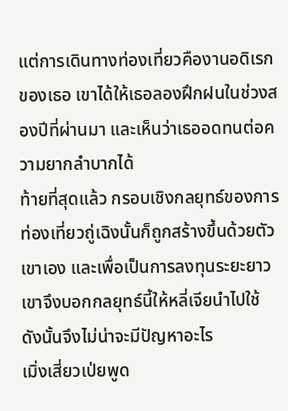แต่การเดินทางท่องเที่ยวคืองานอดิเรกของเธอ เขาได้ให้เธอลองฝึกฝนในช่วงสองปีที่ผ่านมา และเห็นว่าเธออดทนต่อความยากลำบากได้
ท้ายที่สุดแล้ว กรอบเชิงกลยุทธ์ของการท่องเที่ยวถู่เฉิงนั้นก็ถูกสร้างขึ้นด้วยตัวเขาเอง และเพื่อเป็นการลงทุนระยะยาว เขาจึงบอกกลยุทธ์นี้ให้หลี่เจียนำไปใช้ ดังนั้นจึงไม่น่าจะมีปัญหาอะไร
เมิ่งเสี่ยวเป่ยพูด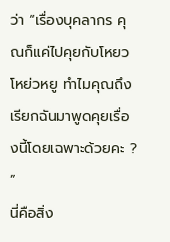ว่า “เรื่องบุคลากร คุณก็แค่ไปคุยกับโหยวโหย่วหยู ทำไมคุณถึงเรียกฉันมาพูดคุยเรื่องนี้โดยเฉพาะด้วยคะ ? ”
นี่คือสิ่ง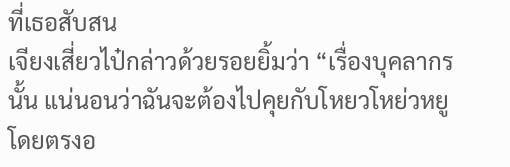ที่เธอสับสน
เจียงเสี่ยวไป๋กล่าวด้วยรอยยิ้มว่า “เรื่องบุคลากรนั้น แน่นอนว่าฉันจะต้องไปคุยกับโหยวโหย่วหยูโดยตรงอ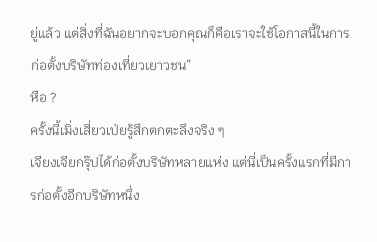ยู่แล้ว แต่สิ่งที่ฉันอยากจะบอกคุณก็คือเราจะใช้โอกาสนี้ในการก่อตั้งบริษัทท่องเที่ยวเยาวชน”
หือ ?
ครั้งนี้เมิ่งเสี่ยวเป่ยรู้สึกตกตะลึงจริง ๆ
เจียงเจียกรุ๊ปได้ก่อตั้งบริษัทหลายแห่ง แต่นี่เป็นครั้งแรกที่มีการก่อตั้งอีกบริษัทหนึ่ง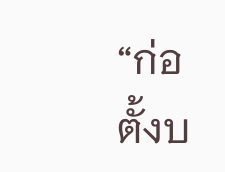“ก่อตั้งบ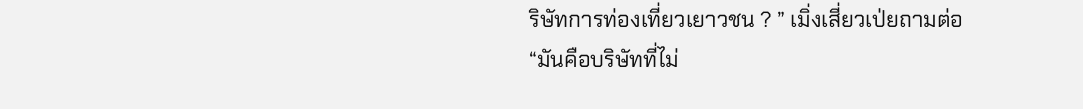ริษัทการท่องเที่ยวเยาวชน ? ” เมิ่งเสี่ยวเป่ยถามต่อ “มันคือบริษัทที่ไม่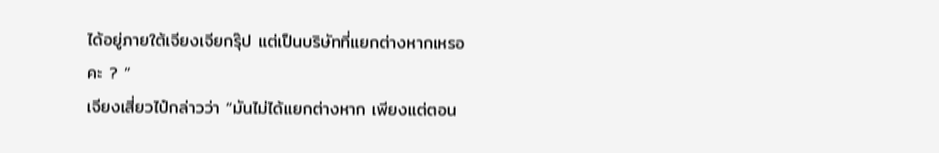ได้อยู่ภายใต้เจียงเจียกรุ๊ป แต่เป็นบริษัทที่แยกต่างหากเหรอคะ ? ”
เจียงเสี่ยวไป๋กล่าวว่า “มันไม่ได้แยกต่างหาก เพียงแต่ตอน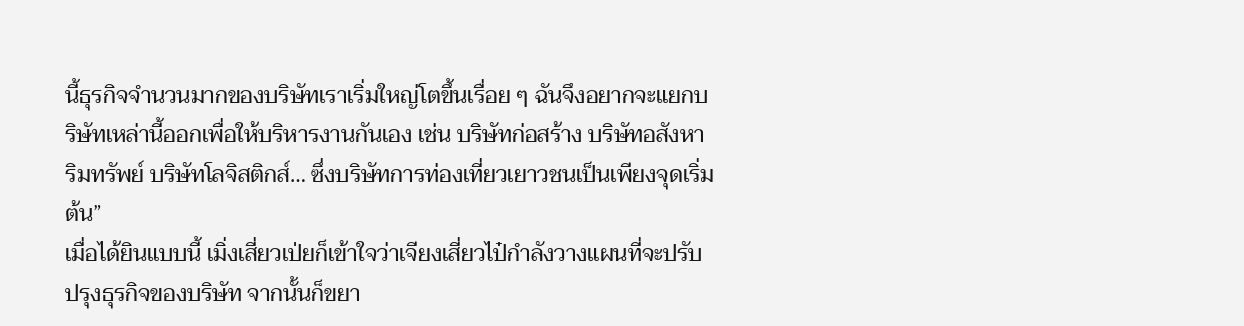นี้ธุรกิจจำนวนมากของบริษัทเราเริ่มใหญ่โตขึ้นเรื่อย ๆ ฉันจึงอยากจะแยกบริษัทเหล่านี้ออกเพื่อให้บริหารงานกันเอง เช่น บริษัทก่อสร้าง บริษัทอสังหาริมทรัพย์ บริษัทโลจิสติกส์… ซึ่งบริษัทการท่องเที่ยวเยาวชนเป็นเพียงจุดเริ่มต้น”
เมื่อได้ยินแบบนี้ เมิ่งเสี่ยวเป่ยก็เข้าใจว่าเจียงเสี่ยวไป๋กำลังวางแผนที่จะปรับปรุงธุรกิจของบริษัท จากนั้นก็ขยา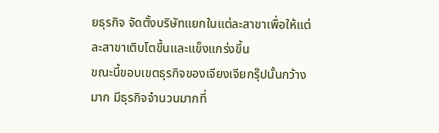ยธุรกิจ จัดตั้งบริษัทแยกในแต่ละสาขาเพื่อให้แต่ละสาขาเติบโตขึ้นและแข็งแกร่งขึ้น
ขณะนี้ขอบเขตธุรกิจของเจียงเจียกรุ๊ปนั้นกว้างมาก มีธุรกิจจำนวนมากที่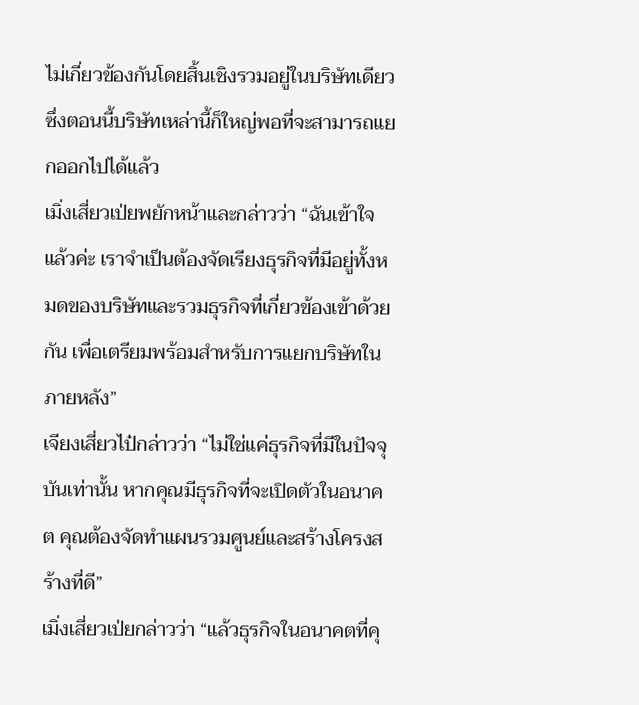ไม่เกี่ยวข้องกันโดยสิ้นเชิงรวมอยู่ในบริษัทเดียว ซึ่งตอนนี้บริษัทเหล่านี้ก็ใหญ่พอที่จะสามารถแยกออกไปได้แล้ว
เมิ่งเสี่ยวเป่ยพยักหน้าและกล่าวว่า “ฉันเข้าใจแล้วค่ะ เราจำเป็นต้องจัดเรียงธุรกิจที่มีอยู่ทั้งหมดของบริษัทและรวมธุรกิจที่เกี่ยวข้องเข้าด้วยกัน เพื่อเตรียมพร้อมสำหรับการแยกบริษัทในภายหลัง”
เจียงเสี่ยวไป๋กล่าวว่า “ไม่ใช่แค่ธุรกิจที่มีในปัจจุบันเท่านั้น หากคุณมีธุรกิจที่จะเปิดตัวในอนาคต คุณต้องจัดทำแผนรวมศูนย์และสร้างโครงสร้างที่ดี”
เมิ่งเสี่ยวเป่ยกล่าวว่า “แล้วธุรกิจในอนาคตที่คุ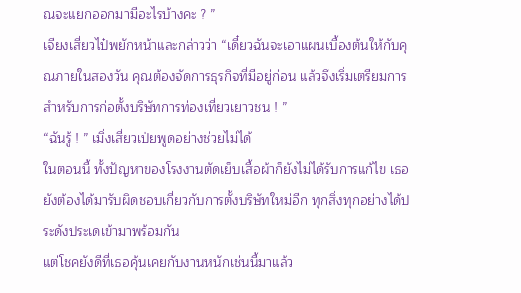ณจะแยกออกมามีอะไรบ้างคะ ? ”
เจียงเสี่ยวไป๋พยักหน้าและกล่าวว่า “เดี๋ยวฉันจะเอาแผนเบื้องต้นให้กับคุณภายในสองวัน คุณต้องจัดการธุรกิจที่มีอยู่ก่อน แล้วจึงเริ่มเตรียมการสำหรับการก่อตั้งบริษัทการท่องเที่ยวเยาวชน ! ”
“ฉันรู้ ! ” เมิ่งเสี่ยวเป่ยพูดอย่างช่วยไม่ได้
ในตอนนี้ ทั้งปัญหาของโรงงานตัดเย็บเสื้อผ้าก็ยังไม่ได้รับการแก้ไข เธอยังต้องได้มารับผิดชอบเกี่ยวกับการตั้งบริษัทใหม่อีก ทุกสิ่งทุกอย่างได้ประดังประเดเข้ามาพร้อมกัน
แต่โชคยังดีที่เธอคุ้นเคยกับงานหนักเช่นนี้มาแล้ว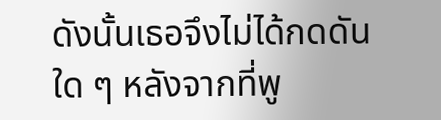ดังนั้นเธอจึงไม่ได้กดดันใด ๆ หลังจากที่พู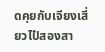ดคุยกับเจียงเสี่ยวไป๋สองสา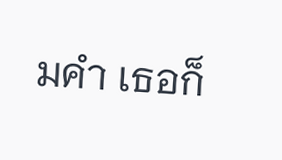มคำ เธอก็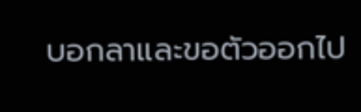บอกลาและขอตัวออกไป